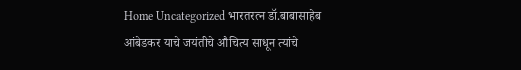Home Uncategorized भारतरत्न डॉ.बाबासाहेब आंबेडकर याचे जयंतीचे औचित्य साधून त्यांचे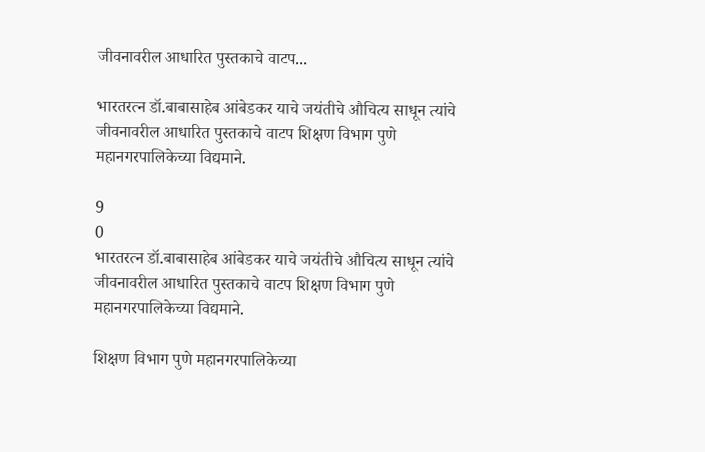जीवनावरील आधारित पुस्तकाचे वाटप...

भारतरत्न डॉ.बाबासाहेब आंबेडकर याचे जयंतीचे औचित्य साधून त्यांचे जीवनावरील आधारित पुस्तकाचे वाटप शिक्षण विभाग पुणे महानगरपालिकेच्या विद्यमाने.

9
0
भारतरत्न डॉ.बाबासाहेब आंबेडकर याचे जयंतीचे औचित्य साधून त्यांचे जीवनावरील आधारित पुस्तकाचे वाटप शिक्षण विभाग पुणे महानगरपालिकेच्या विद्यमाने.

शिक्षण विभाग पुणे महानगरपालिकेच्या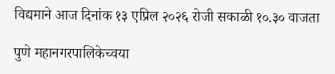विद्यमाने आज दिनांक १३ एप्रिल २०२६ रोजी सकाळी १०.३० वाजता

पुणे महानगरपालिकेच्वया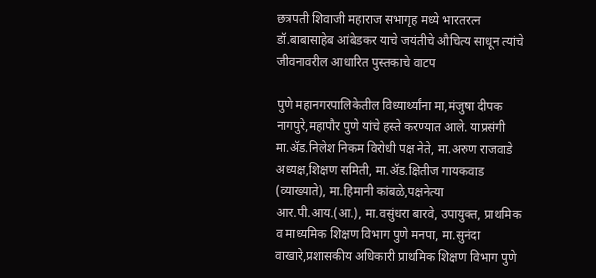छत्रपती शिवाजी महाराज सभागृह मध्ये भारतरत्न डॉ.बाबासाहेब आंबेडकर याचे जयंतीचे औचित्य साधून त्यांचे जीवनावरील आधारित पुस्तकाचे वाटप

पुणे महानगरपालिकेतील विध्यार्थ्यांना मा,मंजुषा दीपक नागपुरे,महापौर पुणे यांचे हस्ते करण्यात आले. याप्रसंगी मा.ॲड.निलेश निकम विरोधी पक्ष नेते, मा.अरुण राजवाडे अध्यक्ष,शिक्षण समिती, मा.ॲड.क्षितीज गायकवाड (व्याख्याते), मा.हिमानी कांबळे,पक्षनेत्या आर.पी.आय.(आ.), मा.वसुंधरा बारवे, उपायुक्त, प्राथमिक व माध्यमिक शिक्षण विभाग पुणे मनपा, मा.सुनंदा वाखारे,प्रशासकीय अधिकारी प्राथमिक शिक्षण विभाग पुणे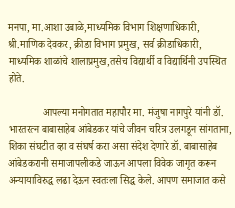मनपा, मा.आशा उबाळे,माध्यमिक विभाग शिक्षणाधिकारी, श्री.माणिक देवकर, क्रीडा विभाग प्रमुख, सर्व क्रीडाधिकारी, माध्यमिक शाळांचे शालाप्रमुख,तसेच विद्यार्थी व विद्यार्थिनी उपस्थित होते.

             आपल्या मनोगतात महापौर मा. मंजुषा नागपुरे यांनी डॉ. भारतरत्न बाबासाहेब आंबेडकर यांचे जीवन चरित्र उलगडून सांगताना, शिका संघटीत व्हा व संघर्ष करा असा संदेश देणारे डॉ. बाबासाहेब आंबेडकरानी समाजापलीकडे जाऊन आपला विवेक जागृत करून अन्यायाविरुद्ध लढा देऊन स्वतःला सिद्ध केले. आपण समाजात कसे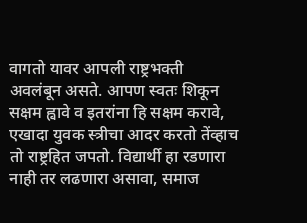वागतो यावर आपली राष्ट्रभक्ती अवलंबून असते. आपण स्वतः शिकून सक्षम ह्वावे व इतरांना हि सक्षम करावे, एखादा युवक स्त्रीचा आदर करतो तेंव्हाच तो राष्ट्रहित जपतो. विद्यार्थी हा रडणारा नाही तर लढणारा असावा, समाज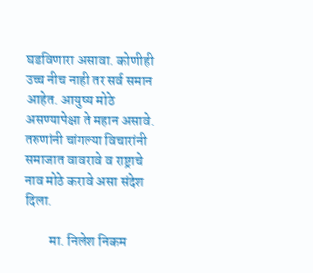घडविणारा असावा. कोणीही उच्च नीच नाही तर सर्व समान आहेत. आयुष्य मोठे असण्यापेक्षा ते महान असावे. तरुणांनी चांगल्या विचारांनी समाजात वावरावे व राष्ट्राचे नाव मोठे करावे असा संदेश दिला.

         मा. निलेश निकम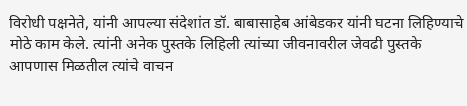विरोधी पक्षनेते, यांनी आपल्या संदेशांत डॉ. बाबासाहेब आंबेडकर यांनी घटना लिहिण्याचे मोठे काम केले. त्यांनी अनेक पुस्तके लिहिली त्यांच्या जीवनावरील जेवढी पुस्तके आपणास मिळतील त्यांचे वाचन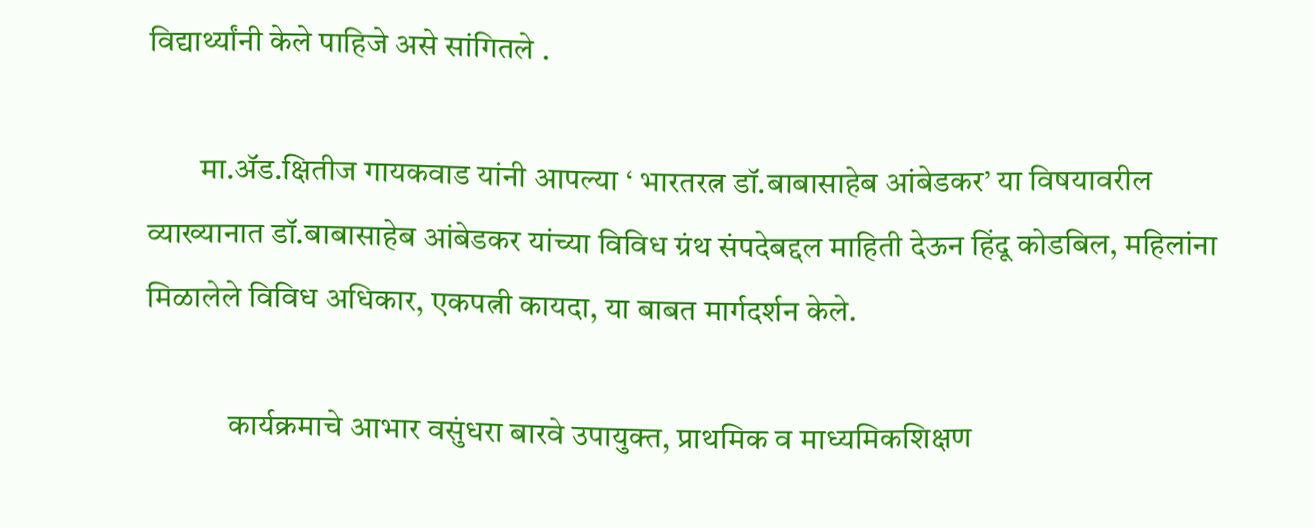विद्यार्थ्यांनी केले पाहिजे असे सांगितले .

        मा.ॲड.क्षितीज गायकवाड यांनी आपल्या ‘ भारतरत्न डॉ.बाबासाहेब आंबेडकर’ या विषयावरील व्याख्यानात डॉ.बाबासाहेब आंबेडकर यांच्या विविध ग्रंथ संपदेबद्दल माहिती देऊन हिंदू कोडबिल, महिलांना मिळालेले विविध अधिकार, एकपत्नी कायदा, या बाबत मार्गदर्शन केले.

             कार्यक्रमाचे आभार वसुंधरा बारवे उपायुक्त, प्राथमिक व माध्यमिकशिक्षण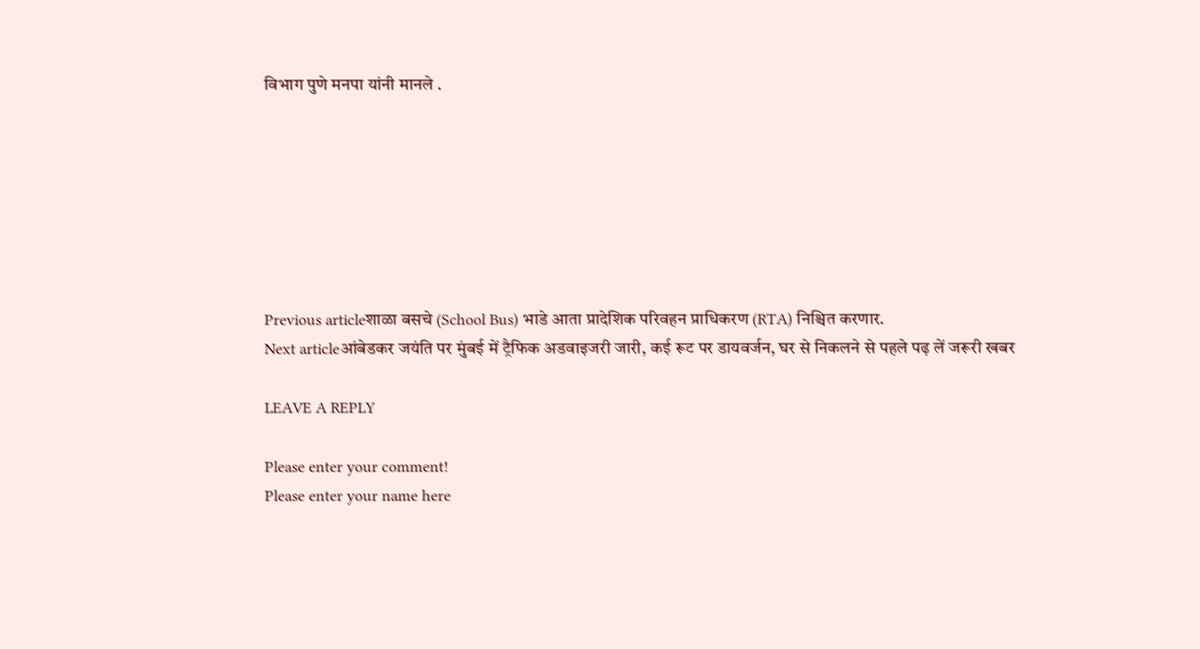विभाग पुणे मनपा यांनी मानले .







Previous articleशाळा बसचे (School Bus) भाडे आता प्रादेशिक परिवहन प्राधिकरण (RTA) निश्चित करणार.
Next articleआंबेडकर जयंति पर मुंबई में ट्रैफिक अडवाइजरी जारी, कई रूट पर डायवर्जन, घर से निकलने से पहले पढ़ लें जरूरी खबर

LEAVE A REPLY

Please enter your comment!
Please enter your name here